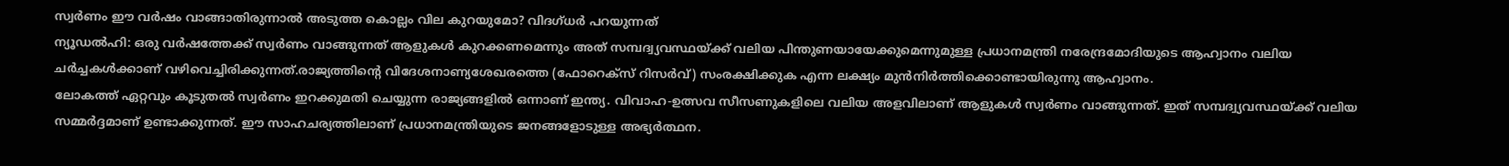സ്വർണം ഈ വർഷം വാങ്ങാതിരുന്നാൽ അടുത്ത കൊല്ലം വില കുറയുമോ? വിദഗ്ധർ പറയുന്നത്
ന്യൂഡൽഹി: ഒരു വർഷത്തേക്ക് സ്വർണം വാങ്ങുന്നത് ആളുകൾ കുറക്കണമെന്നും അത് സമ്പദ്വ്യവസ്ഥയ്ക്ക് വലിയ പിന്തുണയായേക്കുമെന്നുമുള്ള പ്രധാനമന്ത്രി നരേന്ദ്രമോദിയുടെ ആഹ്വാനം വലിയ ചർച്ചകൾക്കാണ് വഴിവെച്ചിരിക്കുന്നത്.രാജ്യത്തിന്റെ വിദേശനാണ്യശേഖരത്തെ (ഫോറെക്സ് റിസർവ്) സംരക്ഷിക്കുക എന്ന ലക്ഷ്യം മുൻനിർത്തിക്കൊണ്ടായിരുന്നു ആഹ്വാനം.
ലോകത്ത് ഏറ്റവും കൂടുതൽ സ്വർണം ഇറക്കുമതി ചെയ്യുന്ന രാജ്യങ്ങളിൽ ഒന്നാണ് ഇന്ത്യ. വിവാഹ-ഉത്സവ സീസണുകളിലെ വലിയ അളവിലാണ് ആളുകൾ സ്വർണം വാങ്ങുന്നത്. ഇത് സമ്പദ്വ്യവസ്ഥയ്ക്ക് വലിയ സമ്മർദ്ദമാണ് ഉണ്ടാക്കുന്നത്. ഈ സാഹചര്യത്തിലാണ് പ്രധാനമന്ത്രിയുടെ ജനങ്ങളോടുള്ള അഭ്യർത്ഥന.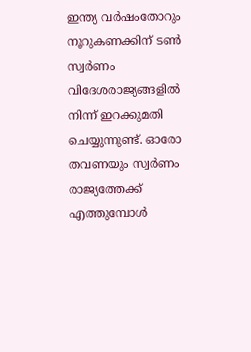ഇന്ത്യ വർഷംതോറും നൂറുകണക്കിന് ടൺ സ്വർണം വിദേശരാജ്യങ്ങളിൽ നിന്ന് ഇറക്കുമതി ചെയ്യുന്നുണ്ട്. ഓരോ തവണയും സ്വർണം രാജ്യത്തേക്ക് എത്തുമ്പോൾ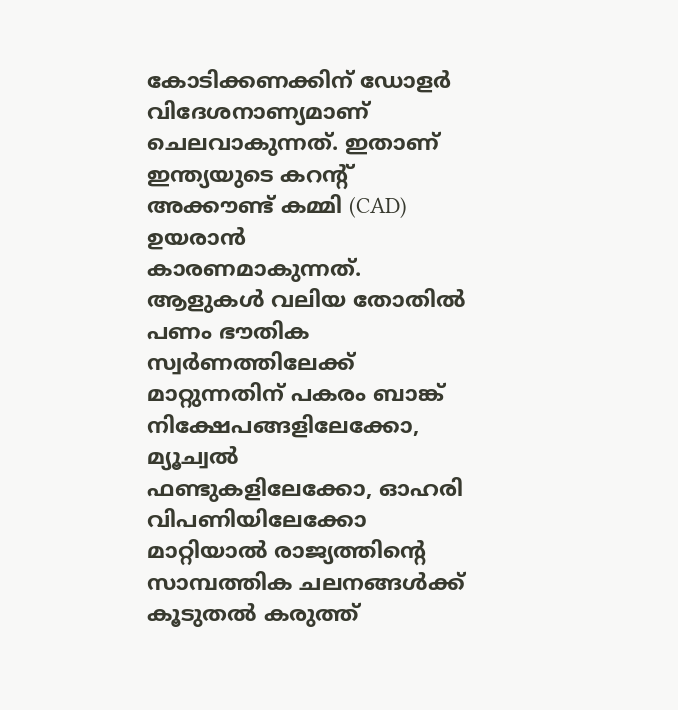കോടിക്കണക്കിന് ഡോളർ വിദേശനാണ്യമാണ് ചെലവാകുന്നത്. ഇതാണ് ഇന്ത്യയുടെ കറന്റ് അക്കൗണ്ട് കമ്മി (CAD) ഉയരാൻ കാരണമാകുന്നത്.
ആളുകൾ വലിയ തോതിൽ പണം ഭൗതിക സ്വർണത്തിലേക്ക് മാറ്റുന്നതിന് പകരം ബാങ്ക് നിക്ഷേപങ്ങളിലേക്കോ, മ്യൂച്വൽ ഫണ്ടുകളിലേക്കോ, ഓഹരി വിപണിയിലേക്കോ മാറ്റിയാൽ രാജ്യത്തിന്റെ സാമ്പത്തിക ചലനങ്ങൾക്ക് കൂടുതൽ കരുത്ത്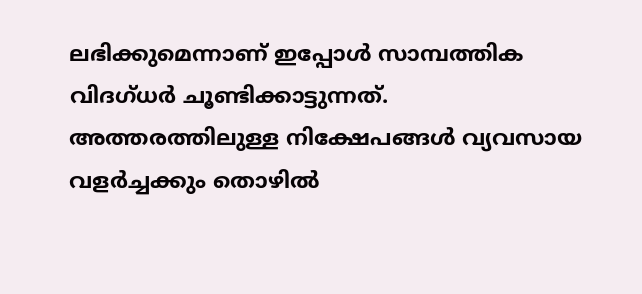ലഭിക്കുമെന്നാണ് ഇപ്പോൾ സാമ്പത്തിക വിദഗ്ധർ ചൂണ്ടിക്കാട്ടുന്നത്. അത്തരത്തിലുള്ള നിക്ഷേപങ്ങൾ വ്യവസായ വളർച്ചക്കും തൊഴിൽ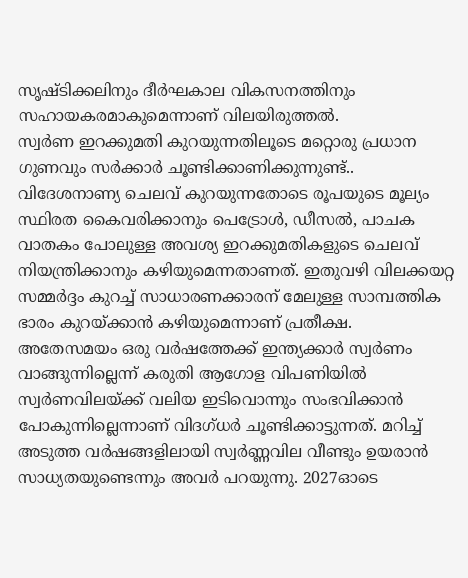സൃഷ്ടിക്കലിനും ദീർഘകാല വികസനത്തിനും സഹായകരമാകുമെന്നാണ് വിലയിരുത്തൽ.
സ്വർണ ഇറക്കുമതി കുറയുന്നതിലൂടെ മറ്റൊരു പ്രധാന ഗുണവും സർക്കാർ ചൂണ്ടിക്കാണിക്കുന്നുണ്ട്.. വിദേശനാണ്യ ചെലവ് കുറയുന്നതോടെ രൂപയുടെ മൂല്യം സ്ഥിരത കൈവരിക്കാനും പെട്രോൾ, ഡീസൽ, പാചക വാതകം പോലുള്ള അവശ്യ ഇറക്കുമതികളുടെ ചെലവ് നിയന്ത്രിക്കാനും കഴിയുമെന്നതാണത്. ഇതുവഴി വിലക്കയറ്റ സമ്മർദ്ദം കുറച്ച് സാധാരണക്കാരന് മേലുള്ള സാമ്പത്തിക ഭാരം കുറയ്ക്കാൻ കഴിയുമെന്നാണ് പ്രതീക്ഷ.
അതേസമയം ഒരു വർഷത്തേക്ക് ഇന്ത്യക്കാർ സ്വർണം വാങ്ങുന്നില്ലെന്ന് കരുതി ആഗോള വിപണിയിൽ സ്വർണവിലയ്ക്ക് വലിയ ഇടിവൊന്നും സംഭവിക്കാൻ പോകുന്നില്ലെന്നാണ് വിദഗ്ധർ ചൂണ്ടിക്കാട്ടുന്നത്. മറിച്ച് അടുത്ത വർഷങ്ങളിലായി സ്വർണ്ണവില വീണ്ടും ഉയരാൻ സാധ്യതയുണ്ടെന്നും അവർ പറയുന്നു. 2027ഓടെ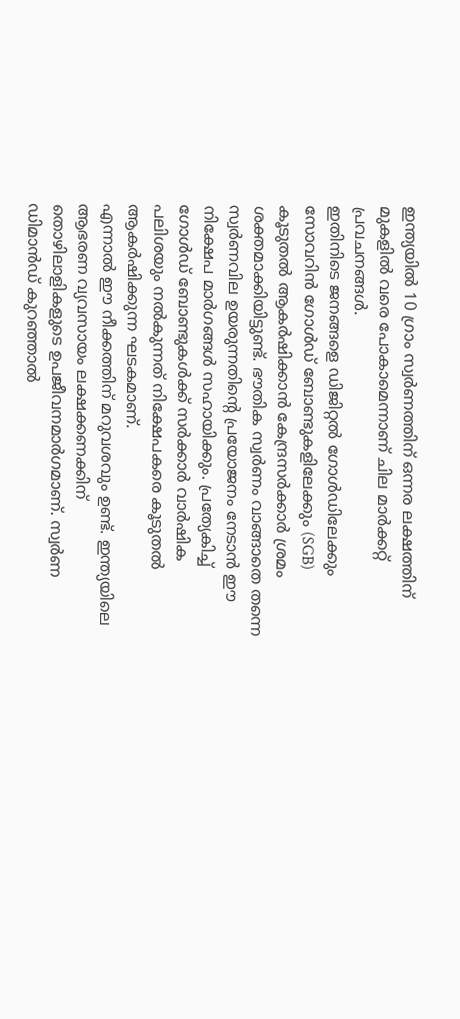ഇന്ത്യയിൽ 10 ഗ്രാം സ്വർണത്തിന് ഒന്നര ലക്ഷത്തിന് മുകളിൽ വരെ പോകാമെന്നാണ് ചില മാർക്കറ്റ് പ്രവചനങ്ങൾ.
ഇതിനിടെ ജനങ്ങളെ ഡിജിറ്റൽ ഗോൾഡിലേക്കും സോവറിൻ ഗോൾഡ് ബോണ്ടുകളിലേക്കും (SGB) കൂടുതൽ ആകർഷിക്കാൻ കേന്ദ്രസർക്കാർ ശ്രമം ശക്തമാക്കിയിട്ടുണ്ട്. ഭൗതിക സ്വർണം വാങ്ങാതെ തന്നെ സ്വർണവില ഉയരുന്നതിന്റെ പ്രയോജനം നേടാൻ ഈ നിക്ഷേപ മാർഗങ്ങൾ സഹായിക്കും. പ്രത്യേകിച്ച് ഗോൾഡ് ബോണ്ടുകൾക്ക് സർക്കാർ വാർഷിക പലിശയും നൽകുന്നത് നിക്ഷേപകരെ കൂടുതൽ ആകർഷിക്കുന്ന ഘടകമാണ്.
എന്നാൽ ഈ നീക്കത്തിന് മറുവശവും ഉണ്ട്. ഇന്ത്യയിലെ ആഭരണ വ്യവസായം ലക്ഷക്കണക്കിന് തൊഴിലാളികളുടെ ഉപജീവനമാർഗമാണ്. സ്വർണ ഡിമാൻഡ് കുറഞ്ഞാൽ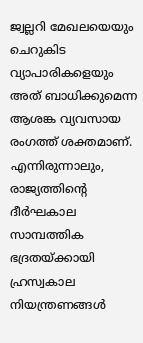ജ്വല്ലറി മേഖലയെയും ചെറുകിട വ്യാപാരികളെയും അത് ബാധിക്കുമെന്ന ആശങ്ക വ്യവസായ രംഗത്ത് ശക്തമാണ്. എന്നിരുന്നാലും, രാജ്യത്തിന്റെ ദീർഘകാല സാമ്പത്തിക ഭദ്രതയ്ക്കായി ഹ്രസ്വകാല നിയന്ത്രണങ്ങൾ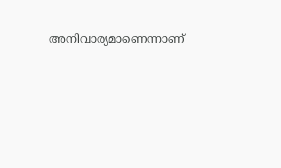അനിവാര്യമാണെന്നാണ്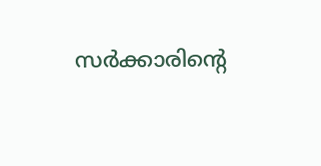സർക്കാരിന്റെ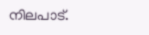നിലപാട്.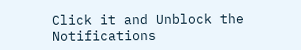Click it and Unblock the Notifications